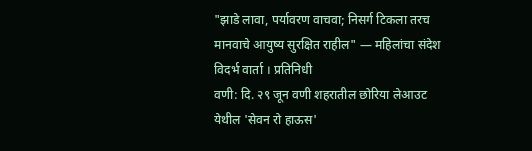"झाडे लावा, पर्यावरण वाचवा; निसर्ग टिकला तरच मानवाचे आयुष्य सुरक्षित राहील" — महिलांचा संदेश
विदर्भ वार्ता । प्रतिनिधी
वणी: दि. २९ जून वणी शहरातील छोरिया लेआउट येथील 'सेवन रो हाऊस'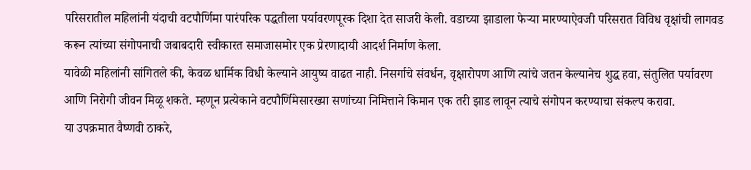परिसरातील महिलांनी यंदाची वटपौर्णिमा पारंपरिक पद्धतीला पर्यावरणपूरक दिशा देत साजरी केली. वडाच्या झाडाला फेऱ्या मारण्याऐवजी परिसरात विविध वृक्षांची लागवड करून त्यांच्या संगोपनाची जबाबदारी स्वीकारत समाजासमोर एक प्रेरणादायी आदर्श निर्माण केला.
यावेळी महिलांनी सांगितले की, केवळ धार्मिक विधी केल्याने आयुष्य वाढत नाही. निसर्गाचे संवर्धन, वृक्षारोपण आणि त्यांचे जतन केल्यानेच शुद्ध हवा, संतुलित पर्यावरण आणि निरोगी जीवन मिळू शकते. म्हणून प्रत्येकाने वटपौर्णिमेसारख्या सणांच्या निमित्ताने किमान एक तरी झाड लावून त्याचे संगोपन करण्याचा संकल्प करावा.
या उपक्रमात वैष्णवी ठाकरे,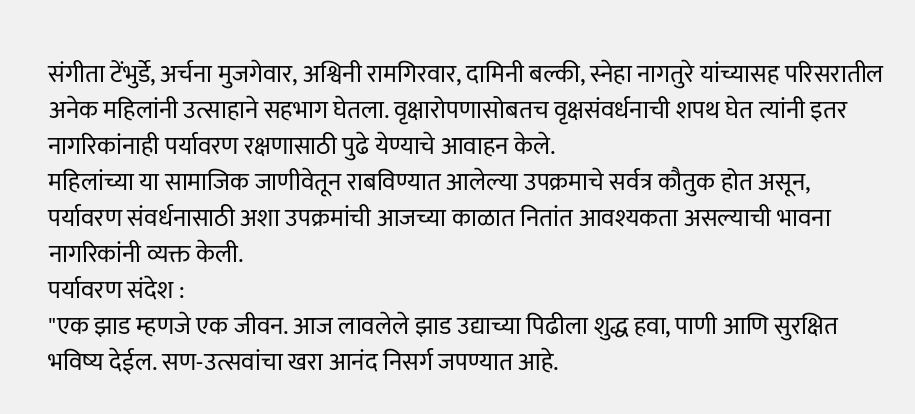संगीता टेंभुर्डे, अर्चना मुजगेवार, अश्विनी रामगिरवार, दामिनी बल्की, स्नेहा नागतुरे यांच्यासह परिसरातील अनेक महिलांनी उत्साहाने सहभाग घेतला. वृक्षारोपणासोबतच वृक्षसंवर्धनाची शपथ घेत त्यांनी इतर नागरिकांनाही पर्यावरण रक्षणासाठी पुढे येण्याचे आवाहन केले.
महिलांच्या या सामाजिक जाणीवेतून राबविण्यात आलेल्या उपक्रमाचे सर्वत्र कौतुक होत असून, पर्यावरण संवर्धनासाठी अशा उपक्रमांची आजच्या काळात नितांत आवश्यकता असल्याची भावना नागरिकांनी व्यक्त केली.
पर्यावरण संदेश :
"एक झाड म्हणजे एक जीवन. आज लावलेले झाड उद्याच्या पिढीला शुद्ध हवा, पाणी आणि सुरक्षित भविष्य देईल. सण-उत्सवांचा खरा आनंद निसर्ग जपण्यात आहे.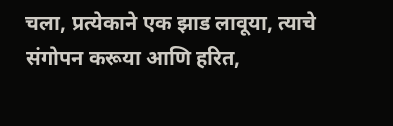चला, प्रत्येकाने एक झाड लावूया, त्याचे संगोपन करूया आणि हरित,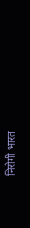निरोगी भारत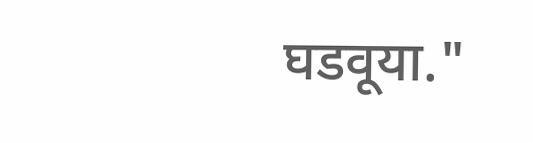घडवूया."